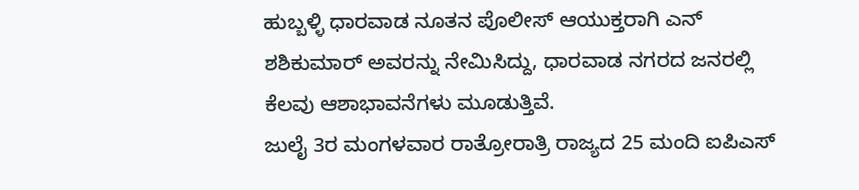ಹುಬ್ಬಳ್ಳಿ ಧಾರವಾಡ ನೂತನ ಪೊಲೀಸ್ ಆಯುಕ್ತರಾಗಿ ಎನ್ ಶಶಿಕುಮಾರ್ ಅವರನ್ನು ನೇಮಿಸಿದ್ದು, ಧಾರವಾಡ ನಗರದ ಜನರಲ್ಲಿ ಕೆಲವು ಆಶಾಭಾವನೆಗಳು ಮೂಡುತ್ತಿವೆ.
ಜುಲೈ 3ರ ಮಂಗಳವಾರ ರಾತ್ರೋರಾತ್ರಿ ರಾಜ್ಯದ 25 ಮಂದಿ ಐಪಿಎಸ್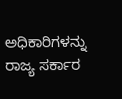ಅಧಿಕಾರಿಗಳನ್ನು ರಾಜ್ಯ ಸರ್ಕಾರ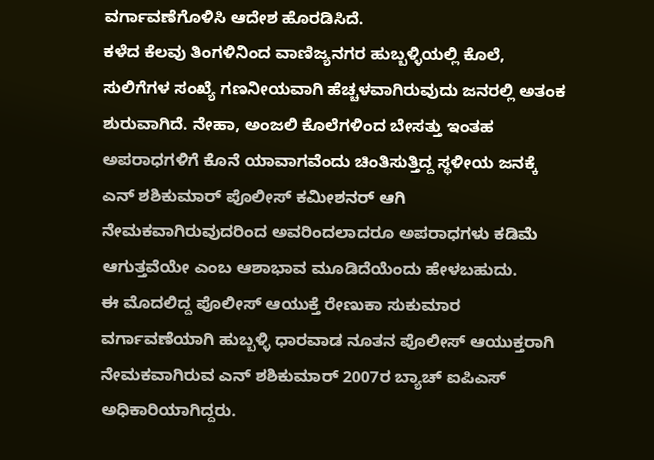ವರ್ಗಾವಣೆಗೊಳಿಸಿ ಆದೇಶ ಹೊರಡಿಸಿದೆ.
ಕಳೆದ ಕೆಲವು ತಿಂಗಳಿನಿಂದ ವಾಣಿಜ್ಯನಗರ ಹುಬ್ಬಳ್ಳಿಯಲ್ಲಿ ಕೊಲೆ, ಸುಲಿಗೆಗಳ ಸಂಖ್ಯೆ ಗಣನೀಯವಾಗಿ ಹೆಚ್ಚಳವಾಗಿರುವುದು ಜನರಲ್ಲಿ ಅತಂಕ ಶುರುವಾಗಿದೆ. ನೇಹಾ, ಅಂಜಲಿ ಕೊಲೆಗಳಿಂದ ಬೇಸತ್ತು ಇಂತಹ ಅಪರಾಧಗಳಿಗೆ ಕೊನೆ ಯಾವಾಗವೆಂದು ಚಿಂತಿಸುತ್ತಿದ್ದ ಸ್ಥಳೀಯ ಜನಕ್ಕೆ ಎನ್ ಶಶಿಕುಮಾರ್ ಪೊಲೀಸ್ ಕಮೀಶನರ್ ಆಗಿ ನೇಮಕವಾಗಿರುವುದರಿಂದ ಅವರಿಂದಲಾದರೂ ಅಪರಾಧಗಳು ಕಡಿಮೆ ಆಗುತ್ತವೆಯೇ ಎಂಬ ಆಶಾಭಾವ ಮೂಡಿದೆಯೆಂದು ಹೇಳಬಹುದು.
ಈ ಮೊದಲಿದ್ದ ಪೊಲೀಸ್ ಆಯುಕ್ತೆ ರೇಣುಕಾ ಸುಕುಮಾರ ವರ್ಗಾವಣೆಯಾಗಿ ಹುಬ್ಬಳ್ಳಿ ಧಾರವಾಡ ನೂತನ ಪೊಲೀಸ್ ಆಯುಕ್ತರಾಗಿ ನೇಮಕವಾಗಿರುವ ಎನ್ ಶಶಿಕುಮಾರ್ 2007ರ ಬ್ಯಾಚ್ ಐಪಿಎಸ್ ಅಧಿಕಾರಿಯಾಗಿದ್ದರು.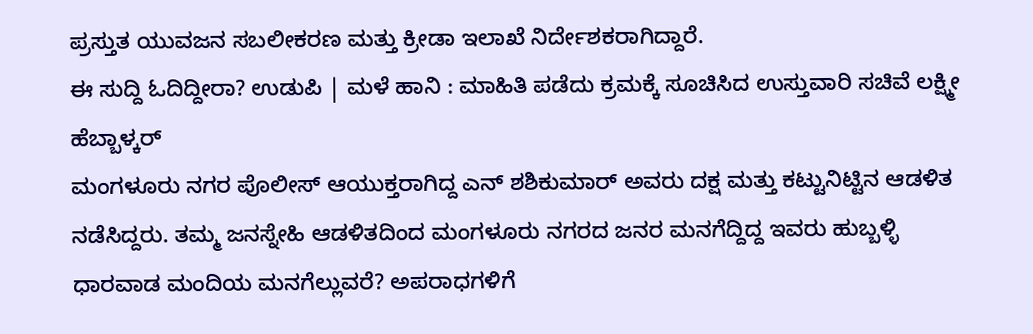ಪ್ರಸ್ತುತ ಯುವಜನ ಸಬಲೀಕರಣ ಮತ್ತು ಕ್ರೀಡಾ ಇಲಾಖೆ ನಿರ್ದೇಶಕರಾಗಿದ್ದಾರೆ.
ಈ ಸುದ್ದಿ ಓದಿದ್ದೀರಾ? ಉಡುಪಿ | ಮಳೆ ಹಾನಿ : ಮಾಹಿತಿ ಪಡೆದು ಕ್ರಮಕ್ಕೆ ಸೂಚಿಸಿದ ಉಸ್ತುವಾರಿ ಸಚಿವೆ ಲಕ್ಷ್ಮೀ ಹೆಬ್ಬಾಳ್ಕರ್
ಮಂಗಳೂರು ನಗರ ಪೊಲೀಸ್ ಆಯುಕ್ತರಾಗಿದ್ದ ಎನ್ ಶಶಿಕುಮಾರ್ ಅವರು ದಕ್ಷ ಮತ್ತು ಕಟ್ಟುನಿಟ್ಟಿನ ಆಡಳಿತ ನಡೆಸಿದ್ದರು. ತಮ್ಮ ಜನಸ್ನೇಹಿ ಆಡಳಿತದಿಂದ ಮಂಗಳೂರು ನಗರದ ಜನರ ಮನಗೆದ್ದಿದ್ದ ಇವರು ಹುಬ್ಬಳ್ಳಿ ಧಾರವಾಡ ಮಂದಿಯ ಮನಗೆಲ್ಲುವರೆ? ಅಪರಾಧಗಳಿಗೆ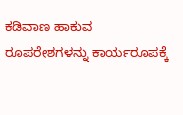ಕಡಿವಾಣ ಹಾಕುವ ರೂಪರೇಶಗಳನ್ನು ಕಾರ್ಯರೂಪಕ್ಕೆ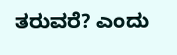ತರುವರೆ? ಎಂದು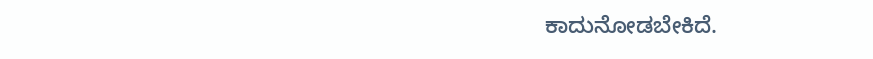ಕಾದುನೋಡಬೇಕಿದೆ.